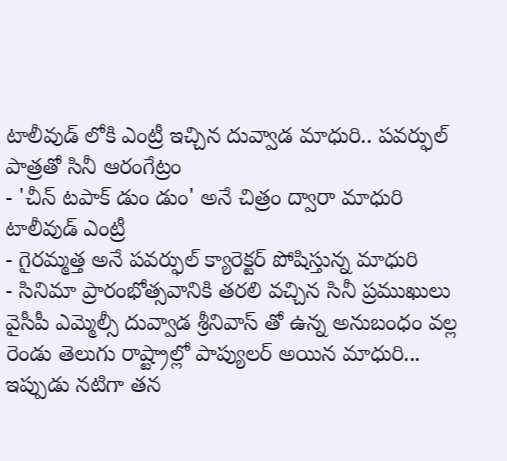టాలీవుడ్ లోకి ఎంట్రీ ఇచ్చిన దువ్వాడ మాధురి.. పవర్ఫుల్ పాత్రతో సినీ ఆరంగేట్రం
- 'చీన్ టపాక్ డుం డుం' అనే చిత్రం ద్వారా మాధురి టాలీవుడ్ ఎంట్రీ
- గైరమ్మత్త అనే పవర్ఫుల్ క్యారెక్టర్ పోషిస్తున్న మాధురి
- సినిమా ప్రారంభోత్సవానికి తరలి వచ్చిన సినీ ప్రముఖులు
వైసీపీ ఎమ్మెల్సీ దువ్వాడ శ్రీనివాస్ తో ఉన్న అనుబంధం వల్ల రెండు తెలుగు రాష్ట్రాల్లో పాప్యులర్ అయిన మాధురి... ఇప్పుడు నటిగా తన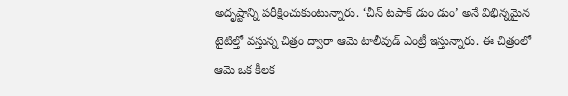అదృష్టాన్ని పరీక్షించుకుంటున్నారు. ‘చీన్ టపాక్ డుం డుం’ అనే విభిన్నమైన టైటిల్తో వస్తున్న చిత్రం ద్వారా ఆమె టాలీవుడ్ ఎంట్రీ ఇస్తున్నారు. ఈ చిత్రంలో ఆమె ఒక కీలక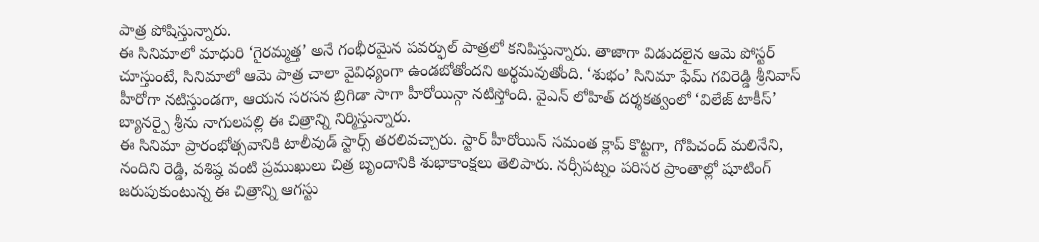పాత్ర పోషిస్తున్నారు.
ఈ సినిమాలో మాధురి ‘గైరమ్మత్త’ అనే గంభీరమైన పవర్ఫుల్ పాత్రలో కనిపిస్తున్నారు. తాజాగా విడుదలైన ఆమె పోస్టర్ చూస్తుంటే, సినిమాలో ఆమె పాత్ర చాలా వైవిధ్యంగా ఉండబోతోందని అర్థమవుతోంది. ‘శుభం’ సినిమా ఫేమ్ గవిరెడ్డి శ్రీనివాస్ హీరోగా నటిస్తుండగా, ఆయన సరసన బ్రిగిడా సాగా హీరోయిన్గా నటిస్తోంది. వైఎన్ లోహిత్ దర్శకత్వంలో ‘విలేజ్ టాకీస్’ బ్యానర్పై శ్రీను నాగులపల్లి ఈ చిత్రాన్ని నిర్మిస్తున్నారు.
ఈ సినిమా ప్రారంభోత్సవానికి టాలీవుడ్ స్టార్స్ తరలివచ్చారు. స్టార్ హీరోయిన్ సమంత క్లాప్ కొట్టగా, గోపిచంద్ మలినేని, నందిని రెడ్డి, వశిష్ఠ వంటి ప్రముఖులు చిత్ర బృందానికి శుభాకాంక్షలు తెలిపారు. నర్సీపట్నం పరిసర ప్రాంతాల్లో షూటింగ్ జరుపుకుంటున్న ఈ చిత్రాన్ని ఆగస్టు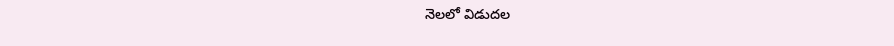నెలలో విడుదల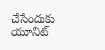చేసేందుకు యూనిట్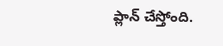ప్లాన్ చేస్తోంది.